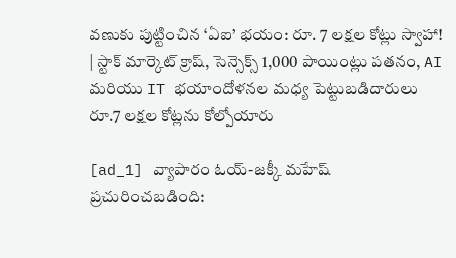వణుకు పుట్టించిన ‘ఏఐ’ భయం: రూ. 7 లక్షల కోట్లు స్వాహా! | స్టాక్ మార్కెట్ క్రాష్, సెన్సెక్స్ 1,000 పాయింట్లు పతనం, AI మరియు IT భయాందోళనల మధ్య పెట్టుబడిదారులు రూ.7 లక్షల కోట్లను కోల్పోయారు

[ad_1] వ్యాపారం ఓయ్-జక్కీ మహేష్ ప్రచురించబడింది: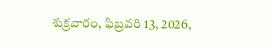శుక్రవారం, ఫిబ్రవరి 13, 2026,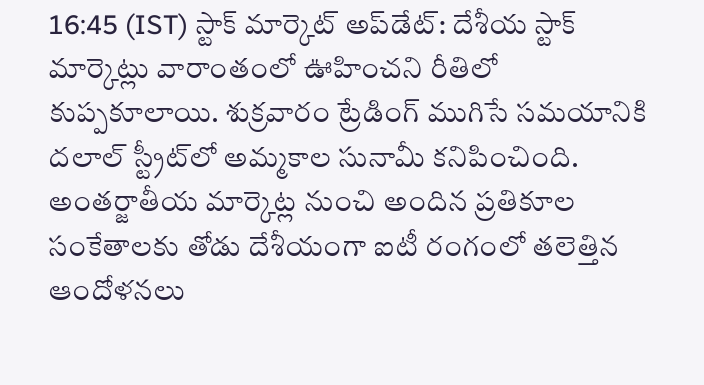16:45 (IST) స్టాక్ మార్కెట్ అప్‌డేట్: దేశీయ స్టాక్ మార్కెట్లు వారాంతంలో ఊహించని రీతిలో కుప్పకూలాయి. శుక్రవారం ట్రేడింగ్ ముగిసే సమయానికి దలాల్ స్ట్రీట్‌లో అమ్మకాల సునామీ కనిపించింది. అంతర్జాతీయ మార్కెట్ల నుంచి అందిన ప్రతికూల సంకేతాలకు తోడు దేశీయంగా ఐటీ రంగంలో తలెత్తిన ఆందోళనలు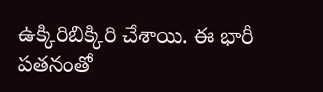ఉక్కిరిబిక్కిరి చేశాయి. ఈ భారీ పతనంతో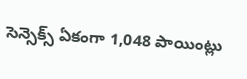సెన్సెక్స్ ఏకంగా 1,048 పాయింట్లు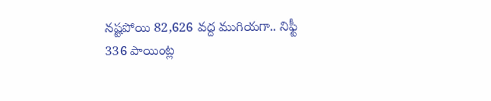నష్టపోయి 82,626 వద్ద ముగియగా.. నిఫ్టీ 336 పాయింట్ల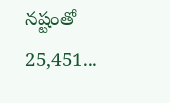నష్టంతో 25,451...